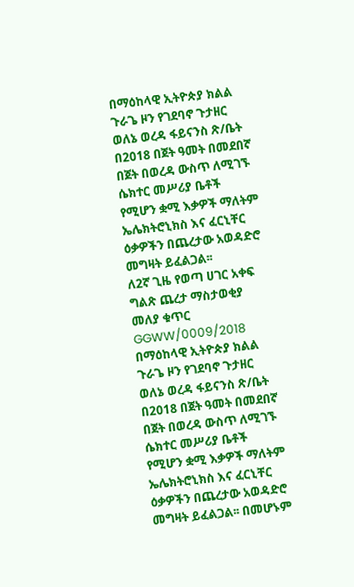በማዕከላዊ ኢትዮጵያ ክልል ጉራጌ ዞን የገደባኖ ጉታዘር ወለኔ ወረዳ ፋይናንስ ጽ/ቤት በ2018 በጀት ዓመት በመደበኛ በጀት በወረዳ ውስጥ ለሚገኙ ሴክተር መሥሪያ ቤቶች የሚሆን ቋሚ እቃዎች ማለትም ኤሌክትሮኒክስ እና ፈርኒቸር ዕቃዎችን በጨረታው አወዳድሮ መግዛት ይፈልጋል፡፡
ለ2ኛ ጊዜ የወጣ ሀገር አቀፍ ግልጽ ጨረታ ማስታወቂያ
መለያ ቁጥር GGWW/0009/2018
በማዕከላዊ ኢትዮጵያ ክልል ጉራጌ ዞን የገደባኖ ጉታዘር ወለኔ ወረዳ ፋይናንስ ጽ/ቤት በ2018 በጀት ዓመት በመደበኛ በጀት በወረዳ ውስጥ ለሚገኙ ሴክተር መሥሪያ ቤቶች የሚሆን ቋሚ እቃዎች ማለትም ኤሌክትሮኒክስ እና ፈርኒቸር ዕቃዎችን በጨረታው አወዳድሮ መግዛት ይፈልጋል፡፡ በመሆኑም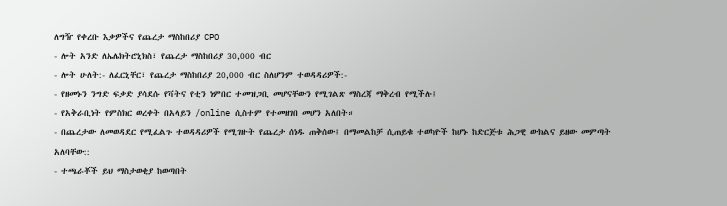ለግዥ የቀረቡ እቃዎችና የጨረታ ማስከበሪያ CPO
- ሎት አንድ ለኤሌክትሮኒክስ፣ የጨረታ ማስከበሪያ 30,000 ብር
- ሎት ሁለት:- ለፈርኒቸር፣ የጨረታ ማስከበሪያ 20,000 ብር ስለሆንም ተወዳዳሪዎች:-
- የዘመኑን ንግድ ፍቃድ ያሳደሱ የቫትና የቲን ነምበር ተመዝጋቢ መሆናቸውን የሚገልጽ ማስረጃ ማቅረብ የሚችሉ፤
- የአቅራቢነት የምስክር ወረቀት በአላይን /online ሲስተም የተመዘገበ መሆን አለበት።
- በጨረታው ለመወዳደር የሚፈልጉ ተወዳዳሪዎች የሚገዙት የጨረታ ሰነዱ ጠቅሰው፤ በማመልከቻ ሲጠይቁ ተወካዮች ከሆኑ ከድርጅቱ ሕጋዊ ውክልና ይዘው መምጣት አለባቸው::
- ተጫራቾች ይህ ማስታወቂያ ከወጣበት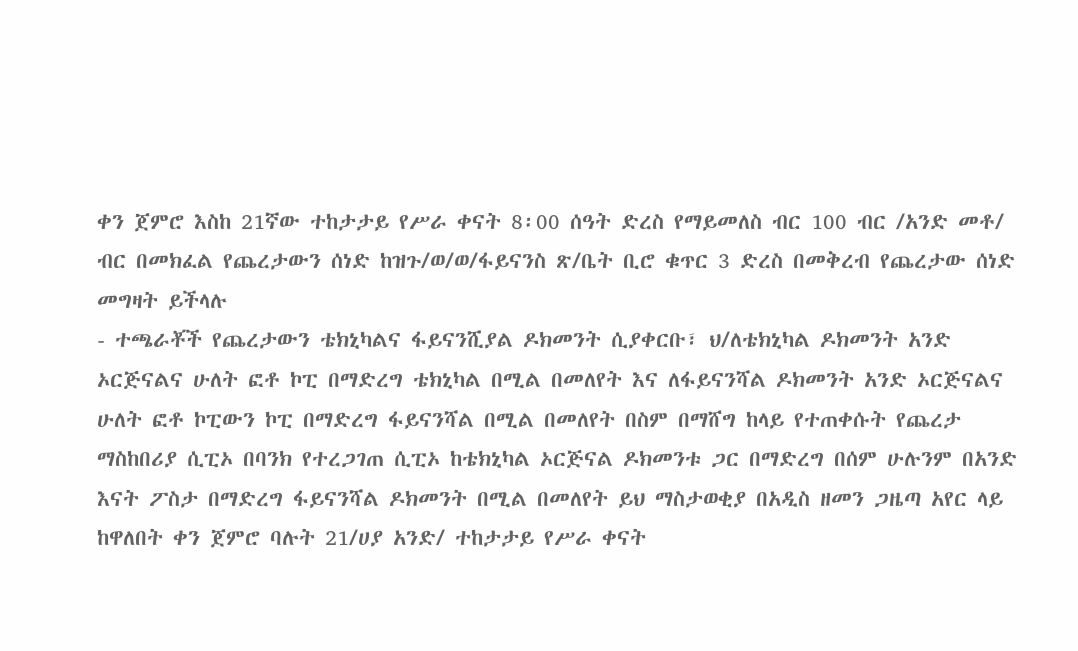ቀን ጀምሮ እስከ 21ኛው ተከታታይ የሥራ ቀናት 8፡00 ሰዓት ድረስ የማይመለስ ብር 100 ብር /አንድ መቶ/ ብር በመክፈል የጨረታውን ሰነድ ከዝጉ/ወ/ወ/ፋይናንስ ጽ/ቤት ቢሮ ቁጥር 3 ድረስ በመቅረብ የጨረታው ሰነድ መግዛት ይችላሉ
- ተጫራቾች የጨረታውን ቴክኒካልና ፋይናንሺያል ዶክመንት ሲያቀርቡ፣ ህ/ለቴክኒካል ዶክመንት አንድ ኦርጅናልና ሁለት ፎቶ ኮፒ በማድረግ ቴክኒካል በሚል በመለየት እና ለፋይናንሻል ዶክመንት አንድ ኦርጅናልና ሁለት ፎቶ ኮፒውን ኮፒ በማድረግ ፋይናንሻል በሚል በመለየት በስም በማሸግ ከላይ የተጠቀሱት የጨረታ ማስከበሪያ ሲፒኦ በባንክ የተረጋገጠ ሲፒኦ ከቴክኒካል ኦርጅናል ዶክመንቱ ጋር በማድረግ በሰም ሁሉንም በአንድ እናት ፖስታ በማድረግ ፋይናንሻል ዶክመንት በሚል በመለየት ይህ ማስታወቂያ በአዲስ ዘመን ጋዜጣ አየር ላይ ከዋለበት ቀን ጀምሮ ባሉት 21/ሀያ አንድ/ ተከታታይ የሥራ ቀናት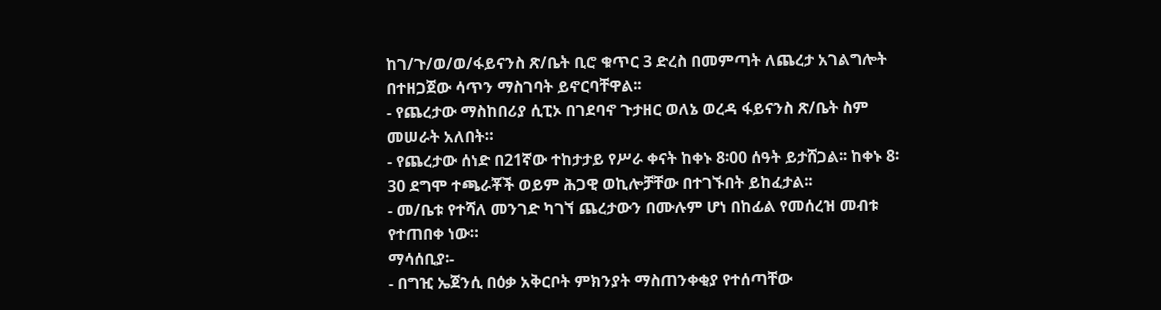ከገ/ጉ/ወ/ወ/ፋይናንስ ጽ/ቤት ቢሮ ቁጥር 3 ድረስ በመምጣት ለጨረታ አገልግሎት በተዘጋጀው ሳጥን ማስገባት ይኖርባቸዋል፡፡
- የጨረታው ማስከበሪያ ሲፒኦ በገደባኖ ጉታዘር ወለኔ ወረዳ ፋይናንስ ጽ/ቤት ስም መሠራት አለበት።
- የጨረታው ሰነድ በ21ኛው ተከታታይ የሥራ ቀናት ከቀኑ 8፡00 ሰዓት ይታሸጋል፡፡ ከቀኑ 8፡30 ደግሞ ተጫራቾች ወይም ሕጋዊ ወኪሎቻቸው በተገኙበት ይከፈታል፡፡
- መ/ቤቱ የተሻለ መንገድ ካገኘ ጨረታውን በሙሉም ሆነ በከፊል የመሰረዝ መብቱ የተጠበቀ ነው።
ማሳሰቢያ፡-
- በግዢ ኤጀንሲ በዕቃ አቅርቦት ምክንያት ማስጠንቀቂያ የተሰጣቸው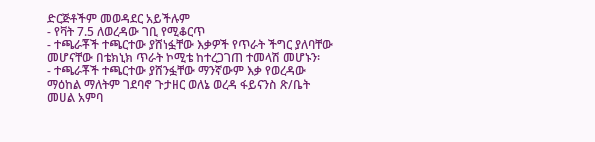ድርጅቶችም መወዳደር አይችሉም
- የቫት 7.5 ለወረዳው ገቢ የሚቆርጥ
- ተጫራቾች ተጫርተው ያሸነፏቸው እቃዎች የጥራት ችግር ያለባቸው መሆናቸው በቴክኒክ ጥራት ኮሚቴ ከተረጋገጠ ተመላሽ መሆኑን፡
- ተጫራቾች ተጫርተው ያሸንፏቸው ማንኛውም እቃ የወረዳው ማዕከል ማለትም ገደባኖ ጉታዘር ወለኔ ወረዳ ፋይናንስ ጽ/ቤት መሀል አምባ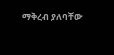ማቅረብ ያለባቸው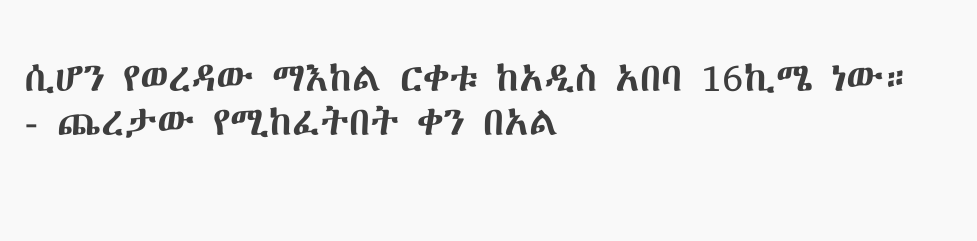ሲሆን የወረዳው ማእከል ርቀቱ ከአዲስ አበባ 16ኪሜ ነው።
- ጨረታው የሚከፈትበት ቀን በአል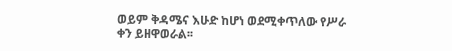ወይም ቅዳሜና እሁድ ከሆነ ወደሚቀጥለው የሥራ ቀን ይዘዋወራል፡፡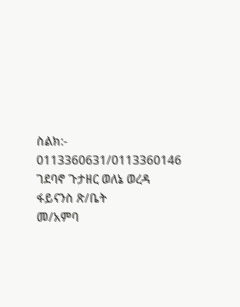ስልክ:- 0113360631/0113360146
ገደባኖ ጉታዘር ወለኔ ወረዳ ፋይናንስ ጽ/ቤት
መ/አምባ